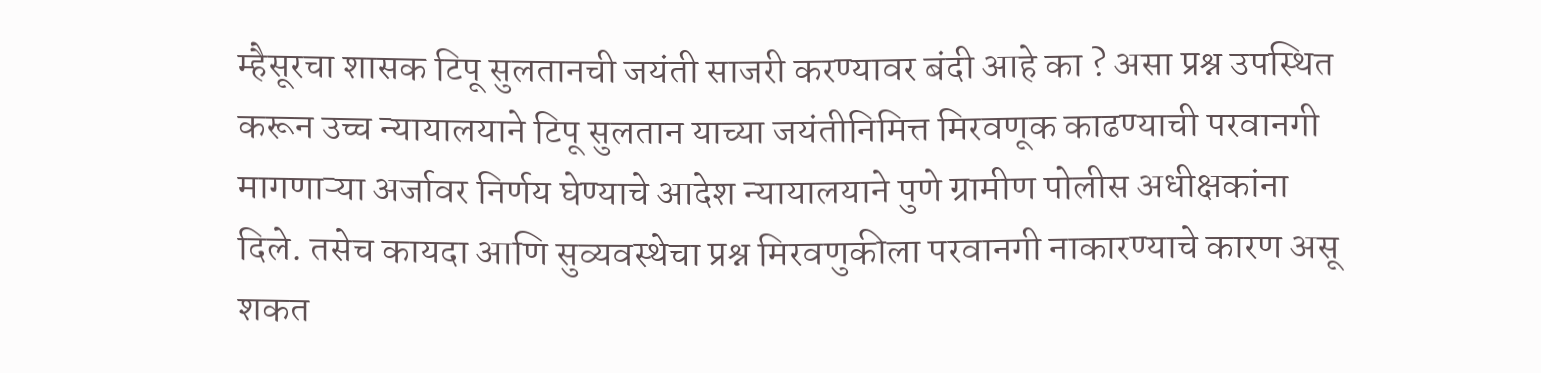म्हैसूरचा शासक टिपू सुलतानची जयंती साजरी करण्यावर बंदी आहे का ? असा प्रश्न उपस्थित करून उच्च न्यायालयाने टिपू सुलतान याच्या जयंतीनिमित्त मिरवणूक काढण्याची परवानगी मागणाऱ्या अर्जावर निर्णय घेण्याचे आदेश न्यायालयाने पुणे ग्रामीण पोलीस अधीक्षकांना दिले. तसेच कायदा आणि सुव्यवस्थेचा प्रश्न मिरवणुकीला परवानगी नाकारण्याचे कारण असू शकत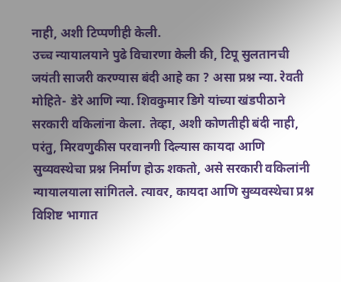नाही, अशी टिप्पणीही केली.
उच्च न्यायालयाने पुढे विचारणा केली की, टिपू सुलतानची जयंती साजरी करण्यास बंदी आहे का ? असा प्रश्न न्या. रेवती मोहिते- डेरे आणि न्या. शिवकुमार डिगे यांच्या खंडपीठाने सरकारी वकिलांना केला. तेव्हा, अशी कोणतीही बंदी नाही, परंतु, मिरवणुकीस परवानगी दिल्यास कायदा आणि सुव्यवस्थेचा प्रश्न निर्माण होऊ शकतो, असे सरकारी वकिलांनी न्यायालयाला सांगितले. त्यावर, कायदा आणि सुव्यवस्थेचा प्रश्न विशिष्ट भागात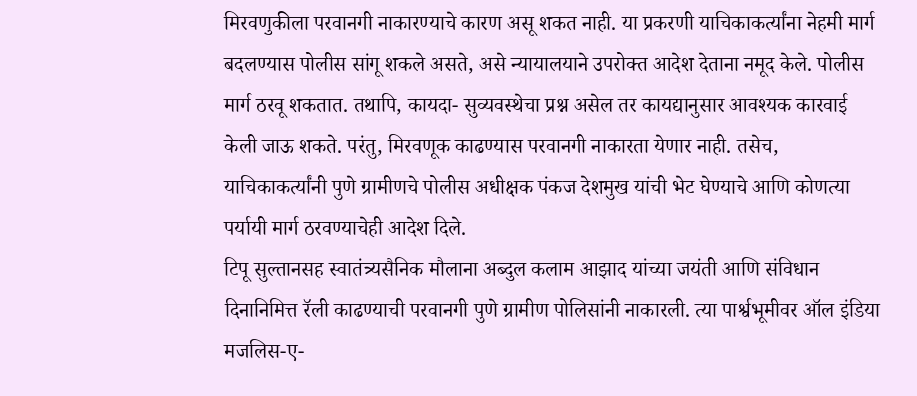मिरवणुकीला परवानगी नाकारण्याचे कारण असू शकत नाही. या प्रकरणी याचिकाकर्त्यांना नेहमी मार्ग बदलण्यास पोलीस सांगू शकले असते, असे न्यायालयाने उपरोक्त आदेश देताना नमूद केले. पोलीस मार्ग ठरवू शकतात. तथापि, कायदा- सुव्यवस्थेचा प्रश्न असेल तर कायद्यानुसार आवश्यक कारवाई केली जाऊ शकते. परंतु, मिरवणूक काढण्यास परवानगी नाकारता येणार नाही. तसेच, याचिकाकर्त्यांनी पुणे ग्रामीणचे पोलीस अधीक्षक पंकज देशमुख यांची भेट घेण्याचे आणि कोणत्या पर्यायी मार्ग ठरवण्याचेही आदेश दिले.
टिपू सुल्तानसह स्वातंत्र्यसैनिक मौलाना अब्दुल कलाम आझाद यांच्या जयंती आणि संविधान दिनानिमित्त रॅली काढण्याची परवानगी पुणे ग्रामीण पोलिसांनी नाकारली. त्या पार्श्वभूमीवर ऑल इंडिया मजलिस-ए-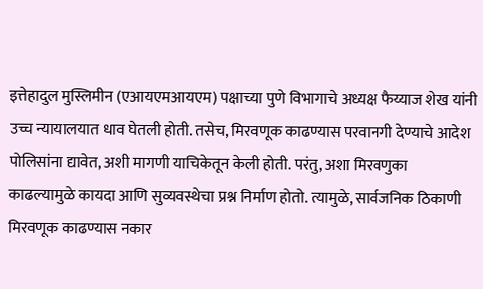इत्तेहादुल मुस्लिमीन (एआयएमआयएम) पक्षाच्या पुणे विभागाचे अध्यक्ष फैय्याज शेख यांनी उच्च न्यायालयात धाव घेतली होती. तसेच, मिरवणूक काढण्यास परवानगी देण्याचे आदेश पोलिसांना द्यावेत, अशी मागणी याचिकेतून केली होती. परंतु, अशा मिरवणुका काढल्यामुळे कायदा आणि सुव्यवस्थेचा प्रश्न निर्माण होतो. त्यामुळे, सार्वजनिक ठिकाणी मिरवणूक काढण्यास नकार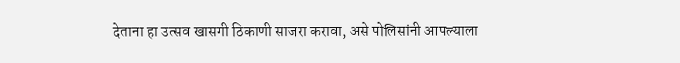देताना हा उत्सव खासगी ठिकाणी साजरा करावा, असे पोलिसांनी आपल्याला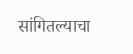सांगितल्याचा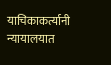याचिकाकर्त्यानी न्यायालयात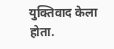युक्तिवाद केला होता.